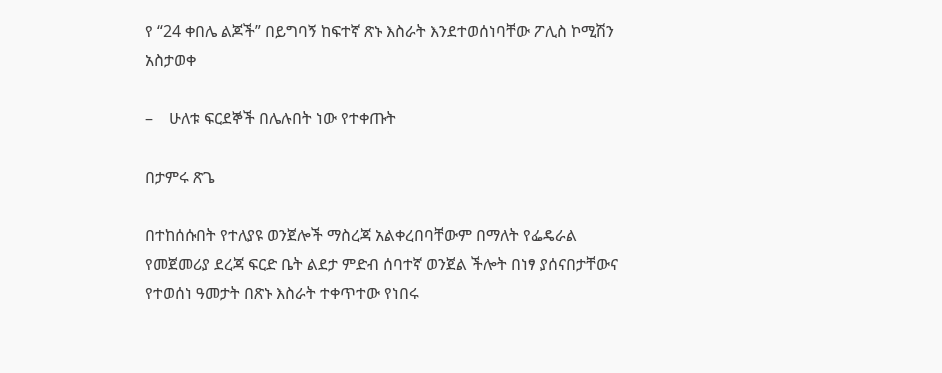የ “24 ቀበሌ ልጆች” በይግባኝ ከፍተኛ ጽኑ እስራት እንደተወሰነባቸው ፖሊስ ኮሚሽን አስታወቀ

–    ሁለቱ ፍርደኞች በሌሉበት ነው የተቀጡት

በታምሩ ጽጌ

በተከሰሱበት የተለያዩ ወንጀሎች ማስረጃ አልቀረበባቸውም በማለት የፌዴራል የመጀመሪያ ደረጃ ፍርድ ቤት ልደታ ምድብ ሰባተኛ ወንጀል ችሎት በነፃ ያሰናበታቸውና የተወሰነ ዓመታት በጽኑ እስራት ተቀጥተው የነበሩ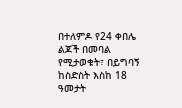በተለምዶ የ24 ቀበሌ ልጆች በመባል የሚታወቁት፣ በይግባኝ ከስድስት እስከ 18 ዓመታት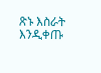ጽኑ እስራት እንዲቀጡ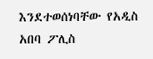እንደተወሰነባቸው የአዲስ አበባ ፖሊስ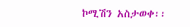ኮሚሽን አስታወቀ፡፡